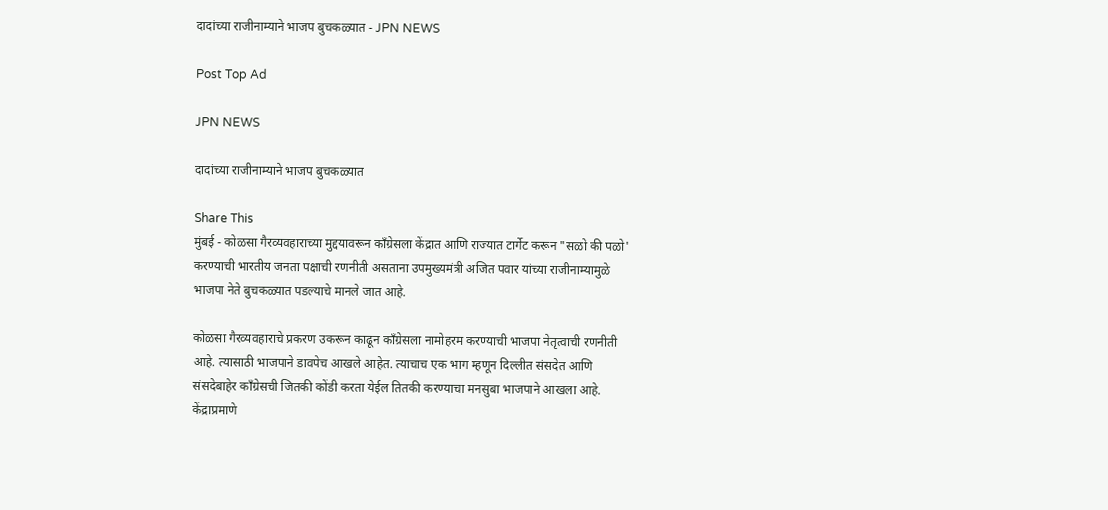दादांच्या राजीनाम्याने भाजप बुचकळ्यात - JPN NEWS

Post Top Ad

JPN NEWS

दादांच्या राजीनाम्याने भाजप बुचकळ्यात

Share This
मुंबई - कोळसा गैरव्यवहाराच्या मुद्दयावरून कॉंग्रेसला केंद्रात आणि राज्यात टार्गेट करून "सळो की पळो' करण्याची भारतीय जनता पक्षाची रणनीती असताना उपमुख्यमंत्री अजित पवार यांच्या राजीनाम्यामुळे भाजपा नेते बुचकळ्यात पडल्याचे मानले जात आहे.

कोळसा गैरव्यवहाराचे प्रकरण उकरून काढून कॉंग्रेसला नामोहरम करण्याची भाजपा नेतृत्वाची रणनीती आहे. त्यासाठी भाजपाने डावपेच आखले आहेत. त्याचाच एक भाग म्हणून दिल्लीत संसदेत आणि संसदेबाहेर कॉंग्रेसची जितकी कोंडी करता येईल तितकी करण्याचा मनसुबा भाजपाने आखला आहे. केंद्राप्रमाणे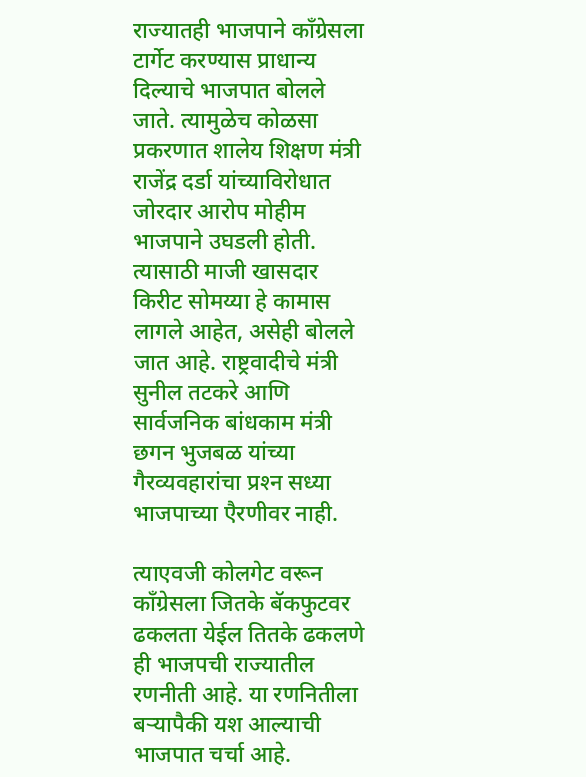राज्यातही भाजपाने कॉंग्रेसला टार्गेट करण्यास प्राधान्य दिल्याचे भाजपात बोलले जाते. त्यामुळेच कोळसा प्रकरणात शालेय शिक्षण मंत्री राजेंद्र दर्डा यांच्याविरोधात जोरदार आरोप मोहीम भाजपाने उघडली होती. त्यासाठी माजी खासदार किरीट सोमय्या हे कामास लागले आहेत, असेही बोलले जात आहे. राष्ट्रवादीचे मंत्री सुनील तटकरे आणि सार्वजनिक बांधकाम मंत्री छगन भुजबळ यांच्या गैरव्यवहारांचा प्रश्‍न सध्या भाजपाच्या एैरणीवर नाही.

त्याएवजी कोलगेट वरून कॉंग्रेसला जितके बॅकफुटवर ढकलता येईल तितके ढकलणे ही भाजपची राज्यातील रणनीती आहे. या रणनितीला बऱ्यापैकी यश आल्याची भाजपात चर्चा आहे.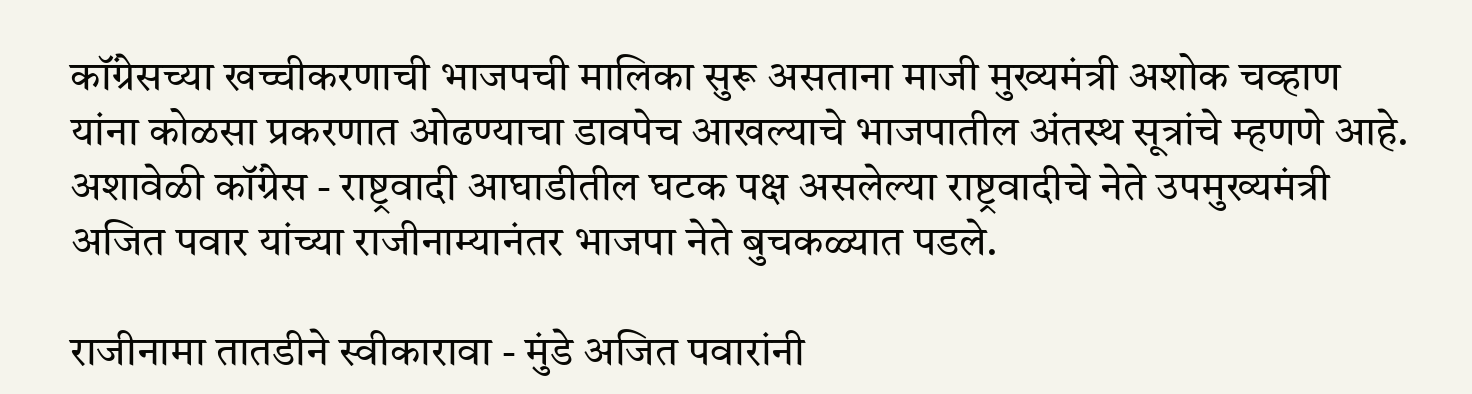कॉंग्रेसच्या खच्चीकरणाची भाजपची मालिका सुरू असताना माजी मुख्यमंत्री अशोक चव्हाण यांना कोळसा प्रकरणात ओढण्याचा डावपेच आखल्याचे भाजपातील अंतस्थ सूत्रांचे म्हणणे आहे. अशावेळी कॉंग्रेस - राष्ट्रवादी आघाडीतील घटक पक्ष असलेल्या राष्ट्रवादीचे नेते उपमुख्यमंत्री अजित पवार यांच्या राजीनाम्यानंतर भाजपा नेते बुचकळ्यात पडले.

राजीनामा तातडीने स्वीकारावा - मुंडे अजित पवारांनी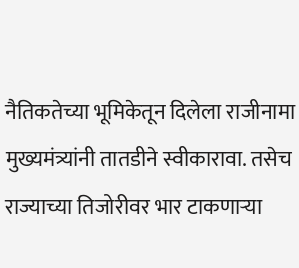नैतिकतेच्या भूमिकेतून दिलेला राजीनामा मुख्यमंत्र्यांनी तातडीने स्वीकारावा. तसेच राज्याच्या तिजोरीवर भार टाकणाऱ्या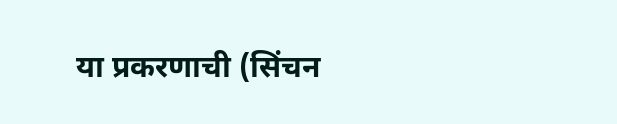या प्रकरणाची (सिंचन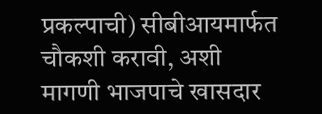प्रकल्पाची) सीबीआयमार्फत चौकशी करावी, अशी मागणी भाजपाचे खासदार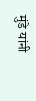मुंडे यांनी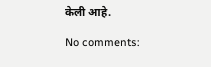केली आहे.

No comments: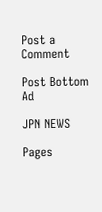Post a Comment

Post Bottom Ad

JPN NEWS

Pages